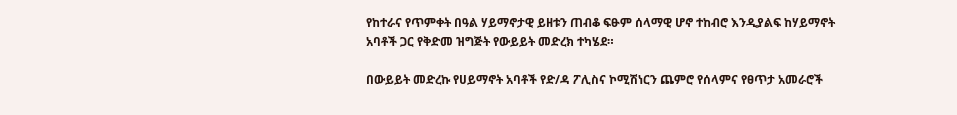የከተራና የጥምቀት በዓል ሃይማኖታዊ ይዘቱን ጠብቆ ፍፁም ሰላማዊ ሆኖ ተከብሮ እንዲያልፍ ከሃይማኖት አባቶች ጋር የቅድመ ዝግጅት የውይይት መድረክ ተካሄደ።

በውይይት መድረኩ የሀይማኖት አባቶች የድ/ዳ ፖሊስና ኮሚሽነርን ጨምሮ የሰላምና የፀጥታ አመራሮች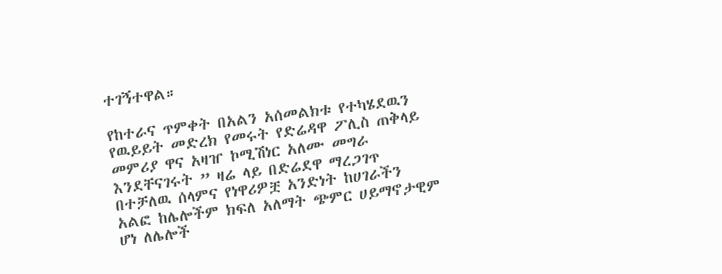ተገኝተዋል።

የከተራና ጥምቀት በአልን አሰመልክቱ የተካሄደዉን የዉይይት መድረክ የመሩት የድሬዳዋ ፖሊስ ጠቅላይ መምሪያ ዋና አዛዠ ኮሚሽነር አለሙ መግራ እንደቸናገሩት ” ዛሬ ላይ በድሬደዋ ማረጋገጥ በተቻለዉ ሰላምና የነዋሪዎቿ አንድነት ከሀገራችን አልፎ ከሌሎችም ክፍለ አለማት ጭምር ሀይማኖታዊም ሆነ ለሌሎች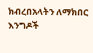ክብረበአላትን ለማክበር እንግዶች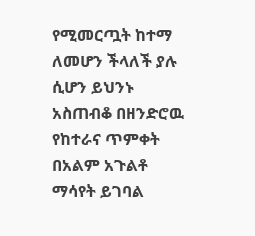የሚመርጧት ከተማ ለመሆን ችላለች ያሉ ሲሆን ይህንኑ አስጠብቆ በዘንድሮዉ የከተራና ጥምቀት በአልም አጉልቶ ማሳየት ይገባል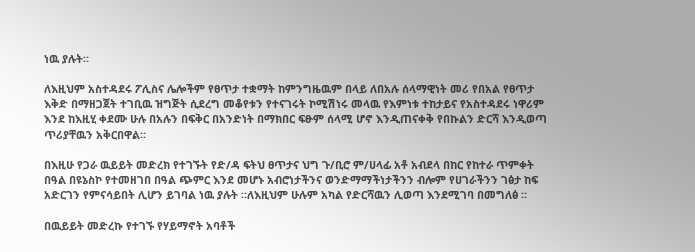ነዉ ያሉት።

ለእዚህም አስተዳደሩ ፖሊስና ሌሎችም የፀጥታ ተቋማት ከምንግዜዉም በላይ ለበአሉ ሰላማዊነት መሪ የበአል የፀጥታ እቅድ በማዘጋጀት ተገቢዉ ዝግጅት ሲደረግ መቆየቱን የተናገሩት ኮሚሽነሩ መላዉ የእምነቱ ተከታይና የአስተዳደሩ ነዋሪም እንደ ከእዚሂ ቀደሙ ሁሉ በአሉን በፍቅር በአንድነት በማክበር ፍፁም ሰላሚ ሆኖ እንዲጠናቀቅ የበኩልን ድርሻ እንዲወጣ ጥሪያቸዉን አቅርበዋል።

በእዚሁ የጋራ ዉይይት መድረክ የተገኙት የድ/ዳ ፍትህ ፀጥታና ህግ ጉ/ቢሮ ም/ሀላፊ አቶ አብደላ በከር የከተራ ጥምቀት በዓል በዩኔስኮ የተመዘገበ በዓል ጭምር እንደ መሆኑ አብሮነታችንና ወንድማማችነታችንን ብሎም የሀገራችንን ገፅታ ከፍ አድርገን የምናሳይበት ሊሆን ይገባል ነዉ ያሉት ።ለእዚህም ሁሉም አካል የድርሻዉን ሊወጣ እንደሚገባ በመግለፅ ።

በዉይይት መድረኩ የተገኙ የሃይማኖት አባቶች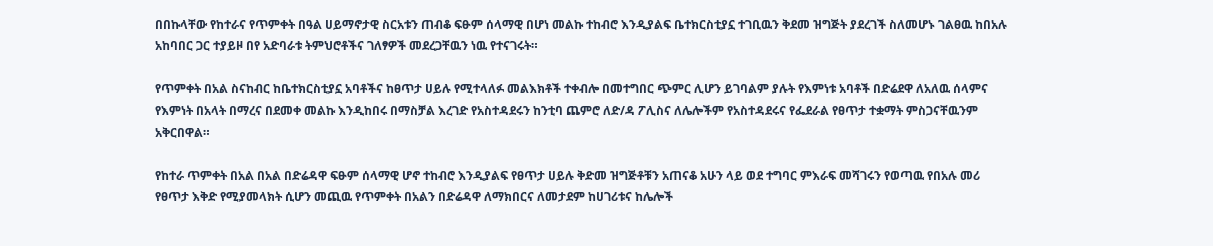በበኩላቸው የከተራና የጥምቀት በዓል ሀይማኖታዊ ስርአቱን ጠብቆ ፍፁም ሰላማዊ በሆነ መልኩ ተከብሮ እንዲያልፍ ቤተክርስቲያኗ ተገቢዉን ቅደመ ዝግጅት ያደረገች ስለመሆኑ ገልፀዉ ከበአሉ አከባበር ጋር ተያይዞ በየ አድባራቱ ትምህሮቶችና ገለፃዎች መደረጋቸዉን ነዉ የተናገሩት።

የጥምቀት በአል ስናከብር ከቤተክርስቲያኗ አባቶችና ከፀጥታ ሀይሉ የሚተላለፉ መልእክቶች ተቀብሎ በመተግበር ጭምር ሊሆን ይገባልም ያሉት የእምነቱ አባቶች በድሬደዋ ለአለዉ ሰላምና የእምነት በአላት በማረና በደመቀ መልኩ እንዲከበሩ በማስቻል እረገድ የአስተዳደሩን ከንቲባ ጨምሮ ለድ/ዳ ፖሊስና ለሌሎችም የአስተዳደሩና የፌደራል የፀጥታ ተቋማት ምስጋናቸዉንም አቅርበዋል።

የከተራ ጥምቀት በአል በአል በድሬዳዋ ፍፁም ሰላማዊ ሆኖ ተከብሮ እንዲያልፍ የፀጥታ ሀይሉ ቅድመ ዝግጅቶቹን አጠናቆ አሁን ላይ ወደ ተግባር ምእራፍ መሻገሩን የወጣዉ የበአሉ መሪ የፀጥታ እቅድ የሚያመላክት ሲሆን መጪዉ የጥምቀት በአልን በድሬዳዋ ለማክበርና ለመታደም ከሀገሪቱና ከሌሎች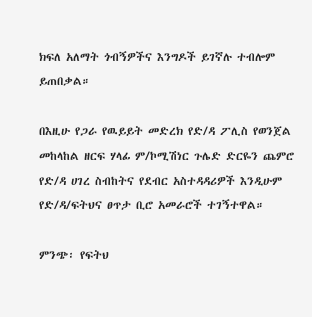ክፍለ አለማት ጎብኝዎችና እንግዶች ይገኛሉ ተብሎም ይጠበቃል።

በእዚሁ የጋራ የዉይይት መድረክ የድ/ዳ ፖሊስ የወንጀል መከላከል ዘርፍ ሃላፊ ም/ኮሚሽነር ጉሌድ ድርዬን ጨምሮ የድ/ዳ ሀገረ ስብከትና የደብር አስተዳዳሪዎች እንዲሁም የድ/ዳ/ፍትህና ፀጥታ ቢሮ አመራሮች ተገኝተዋል።

ምንጭ፡ የፍትህ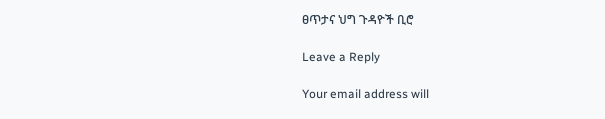ፀጥታና ህግ ጉዳዮች ቢሮ

Leave a Reply

Your email address will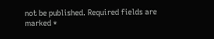not be published. Required fields are marked *